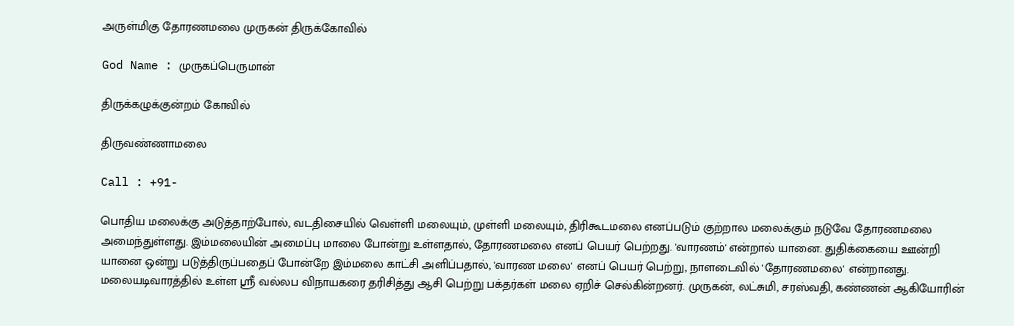அருள்மிகு தோரணமலை முருகன் திருக்கோவில்

God Name : முருகப்பெருமான்

திருக்கழுக்குன்றம் கோவில்

திருவண்ணாமலை

Call : +91-

பொதிய மலைக்கு அடுத்தாற்போல், வடதிசையில் வெள்ளி மலையும், முள்ளி மலையும், திரிகூடமலை எனப்படும் குற்றால மலைக்கும் நடுவே தோரணமலை அமைந்துள்ளது. இம்மலையின் அமைப்பு மாலை போன்று உள்ளதால், தோரணமலை எனப் பெயர் பெற்றது. 'வாரணம்' என்றால் யானை. துதிக்கையை ஊன்றி யானை ஒன்று படுத்திருப்பதைப் போன்றே இம்மலை காட்சி அளிப்பதால், 'வாரண மலை' எனப் பெயர் பெற்று, நாளடைவில் 'தோரணமலை' என்றானது.
மலையடிவாரத்தில் உள்ள ஸ்ரீ வல்லப விநாயகரை தரிசித்து ஆசி பெற்று பக்தர்கள் மலை ஏறிச் செல்கின்றனர். முருகன், லட்சுமி, சரஸ்வதி, கண்ணன் ஆகியோரின்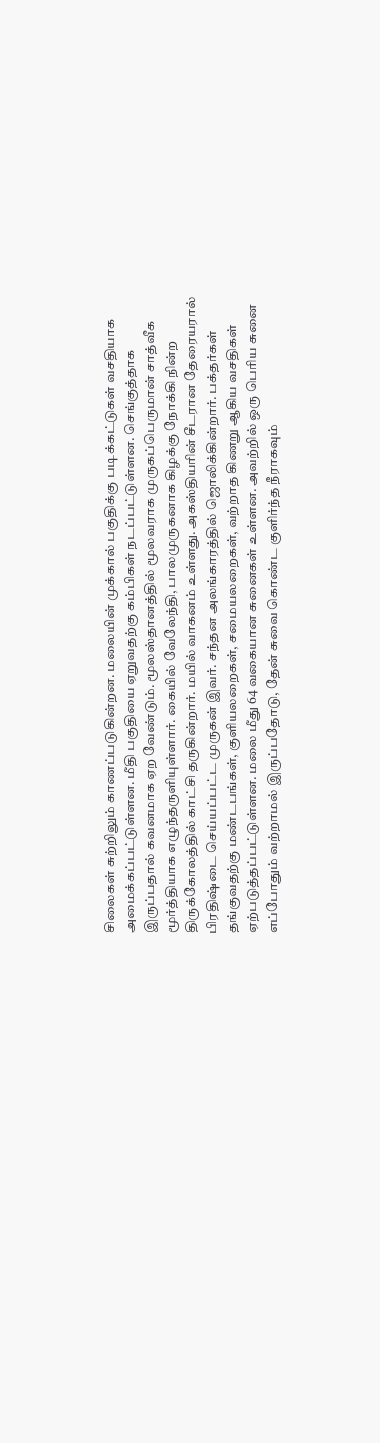சிலைகள் சுற்றிலும் காணப்படுகின்றன. மலையின் முக்கால் பகுதிக்கு படிக்கட்டுகள் வசதியாக அமைக்கப்பட்டுள்ளன. மீதி பகுதியை ஏறுவதற்கு கம்பிகள் நடப்பட்டுள்ளன. செங்குத்தாக இருப்பதால் கவனமாக ஏற வேண்டும். மூலஸ்தானத்தில் மூலவராக முருகப்பெருமான் சாத்வீக மூர்த்தியாக எழுந்தருளியுள்ளார். கையில் வேலேந்தி, பாலமுருகனாக கிழக்கு நோக்கி நின்ற திருக்கோலத்தில் காட்சி தருகின்றார். மயில் வாகனம் உள்ளது. அகஸ்தியரின் சீடரான தேரையரால் பிரதிஷ்டை செய்யப்பட்ட முருகன் இவர். சந்தன அலங்காரத்தில் ஜொலிக்கின்றார். பக்தர்கள் தங்குவதற்கு மண்டபங்கள், குளியலறைகள், சமையலறைகள், வற்றாத கிணறு ஆகிய வசதிகள் ஏற்படுத்தப்பட்டுள்ளன. மலை மீது 64 வகையான சுனைகள் உள்ளன. அவற்றில் ஒரு பெரிய சுனை எப்போதும் வற்றாமல் இருப்பதோடு, தேன் சுவை கொண்ட குளிர்ந்த நீராகவும்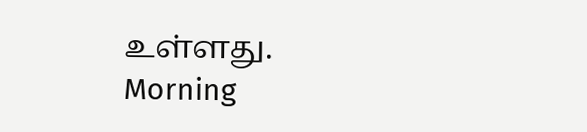உள்ளது.
Morning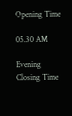Opening Time

05.30 AM

Evening
Closing Time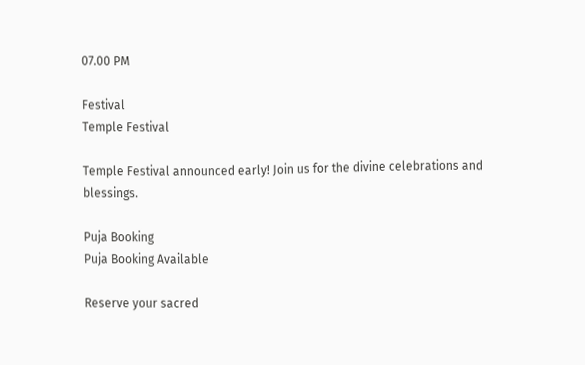07.00 PM

Festival
Temple Festival

Temple Festival announced early! Join us for the divine celebrations and blessings.

Puja Booking
Puja Booking Available

Reserve your sacred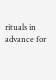rituals in advance for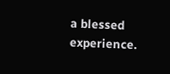a blessed experience.